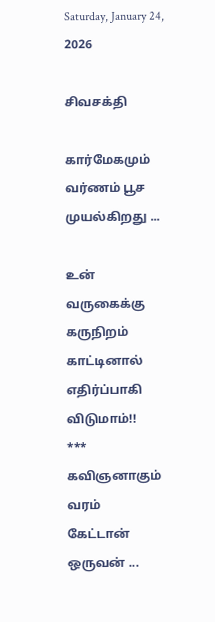Saturday, January 24, 2026

சிவசக்தி

கார்மேகமும்
வர்ணம் பூச
முயல்கிறது ...

உன்
வருகைக்கு
கருநிறம்
காட்டினால்
எதிர்ப்பாகி
விடுமாம்!!
***
கவிஞனாகும்
வரம்
கேட்டான்
ஒருவன் ...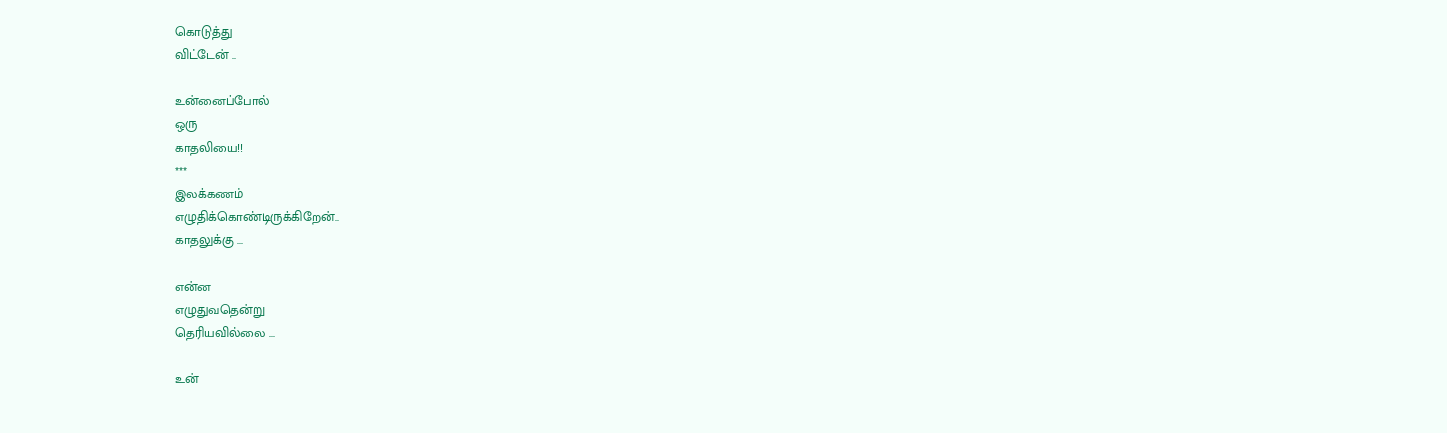கொடுத்து
விட்டேன் ..

உன்னைப்போல்
ஒரு
காதலியை!!
***
இலக்கணம்
எழுதிக்கொண்டிருக்கிறேன்..
காதலுக்கு ...

என்ன
எழுதுவதென்று
தெரியவில்லை ...

உன்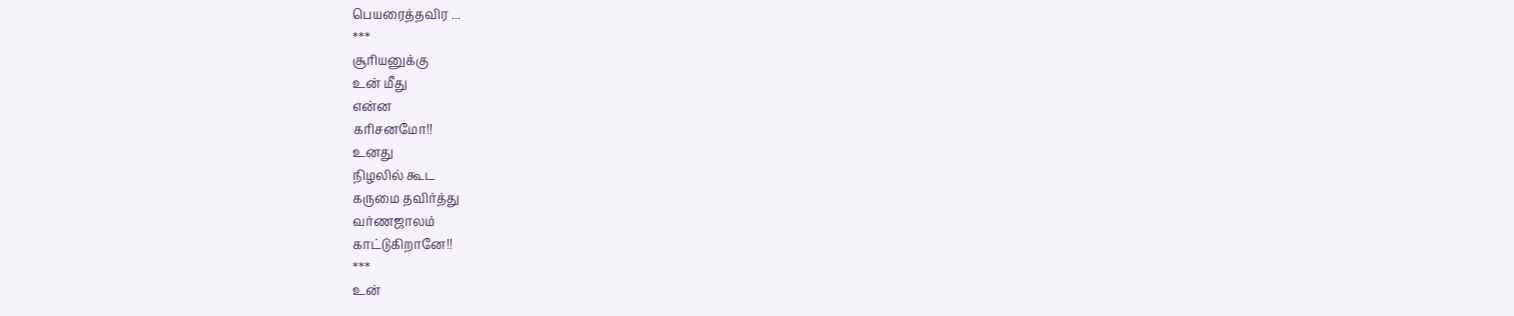பெயரைத்தவிர ...
***
சூரியனுக்கு
உன் மீது
என்ன
கரிசனமோ!!
உனது
நிழலில் கூட
கருமை தவிர்த்து
வர்ணஜாலம்
காட்டுகிறானே!!
***
உன்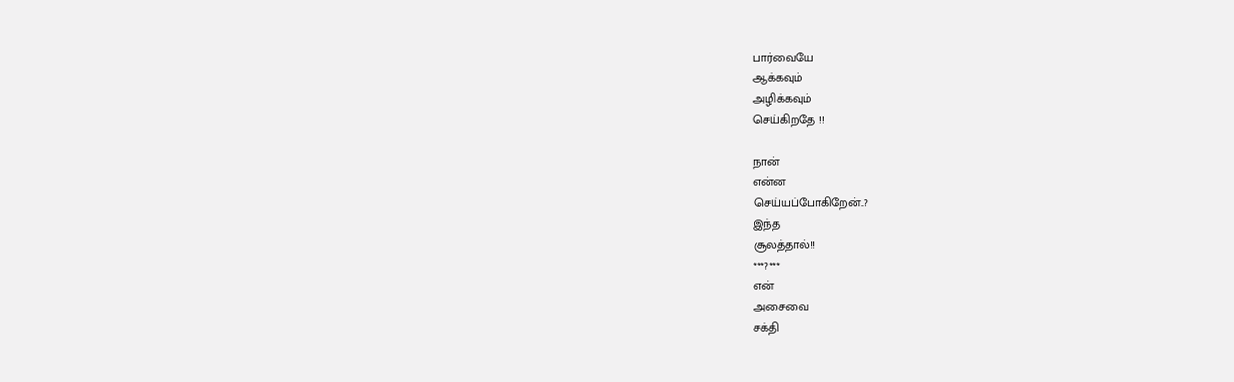பார்வையே
ஆக்கவும்
அழிக்கவும்
செய்கிறதே !!

நான்
என்ன
செய்யப்போகிறேன்..?
இந்த
சூலத்தால்!!
***?***
என்
அசைவை
சக்தி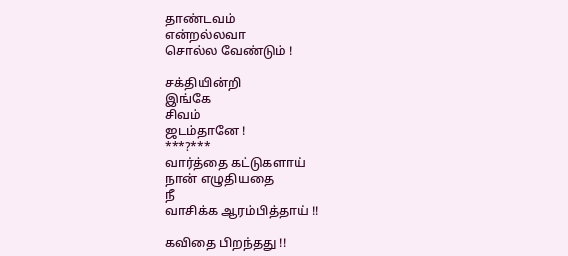தாண்டவம்
என்றல்லவா
சொல்ல வேண்டும் !

சக்தியின்றி
இங்கே
சிவம்
ஜடம்தானே !
***?***
வார்த்தை கட்டுகளாய்
நான் எழுதியதை
நீ
வாசிக்க ஆரம்பித்தாய் !!

கவிதை பிறந்தது !!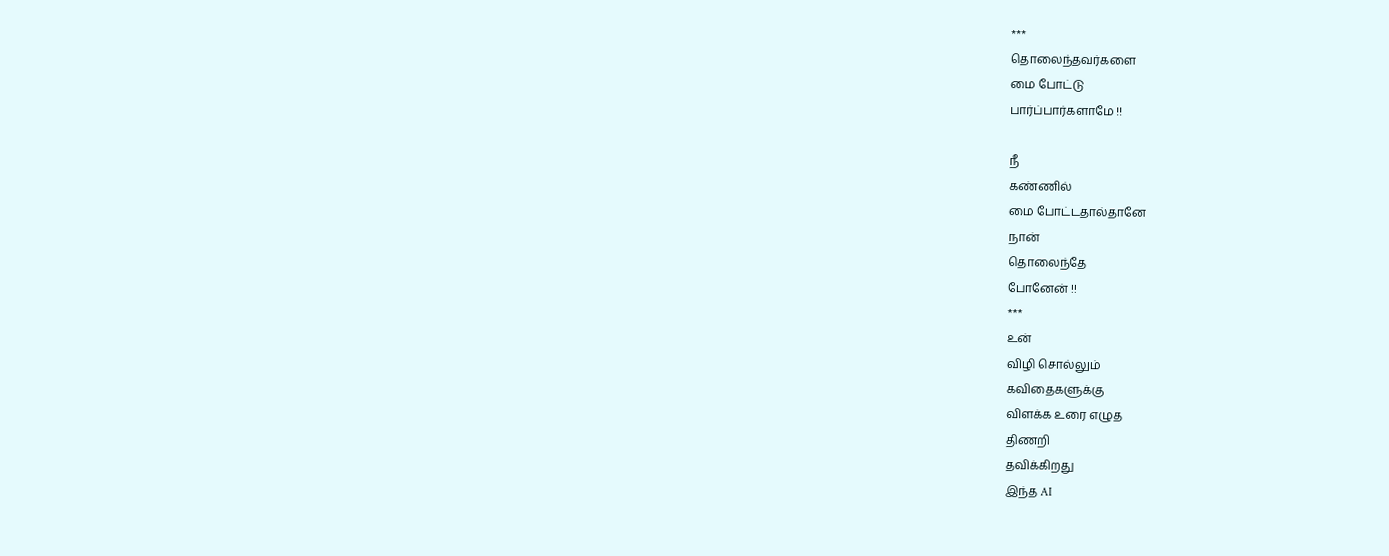***
தொலைந்தவர்களை
மை போட்டு
பார்ப்பார்களாமே !!

நீ
கண்ணில்
மை போட்டதால்தானே
நான்
தொலைந்தே
போனேன் !!
***
உன்
விழி சொல்லும்
கவிதைகளுக்கு
விளக்க உரை எழுத
திணறி
தவிக்கிறது
இந்த AI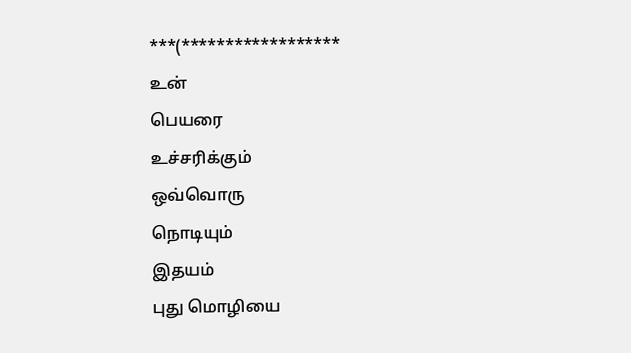***(******************
உன்
பெயரை
உச்சரிக்கும்
ஒவ்வொரு
நொடியும்
இதயம்
புது மொழியை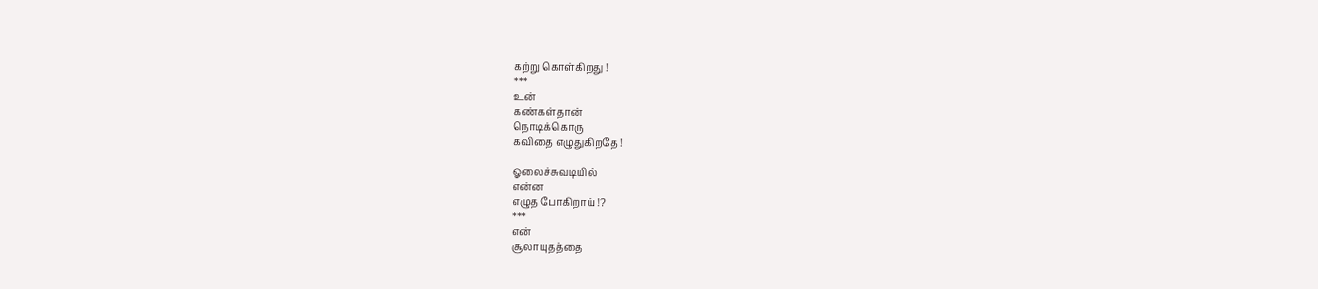கற்று கொள்கிறது !
***
உன்
கண்கள்தான்
நொடிக்கொரு
கவிதை எழுதுகிறதே !

ஓலைச்சுவடியில்
என்ன
எழுத போகிறாய் !?
***
என்
சூலாயுதத்தை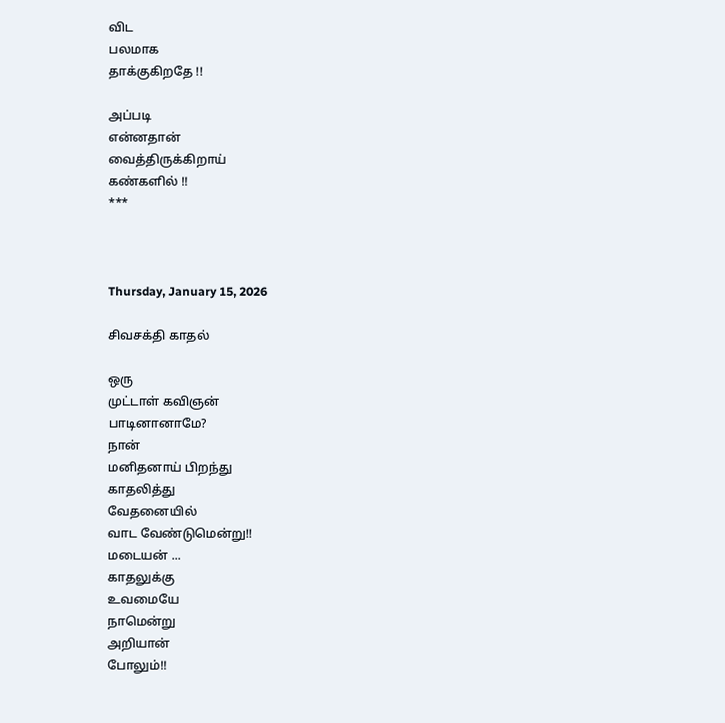விட
பலமாக
தாக்குகிறதே !!

அப்படி
என்னதான்
வைத்திருக்கிறாய்
கண்களில் !!
***



Thursday, January 15, 2026

சிவசக்தி காதல்

ஒரு
முட்டாள் கவிஞன்
பாடினானாமே?
நான்
மனிதனாய் பிறந்து
காதலித்து
வேதனையில்
வாட வேண்டுமென்று!!
மடையன் ...
காதலுக்கு
உவமையே
நாமென்று
அறியான்
போலும்!!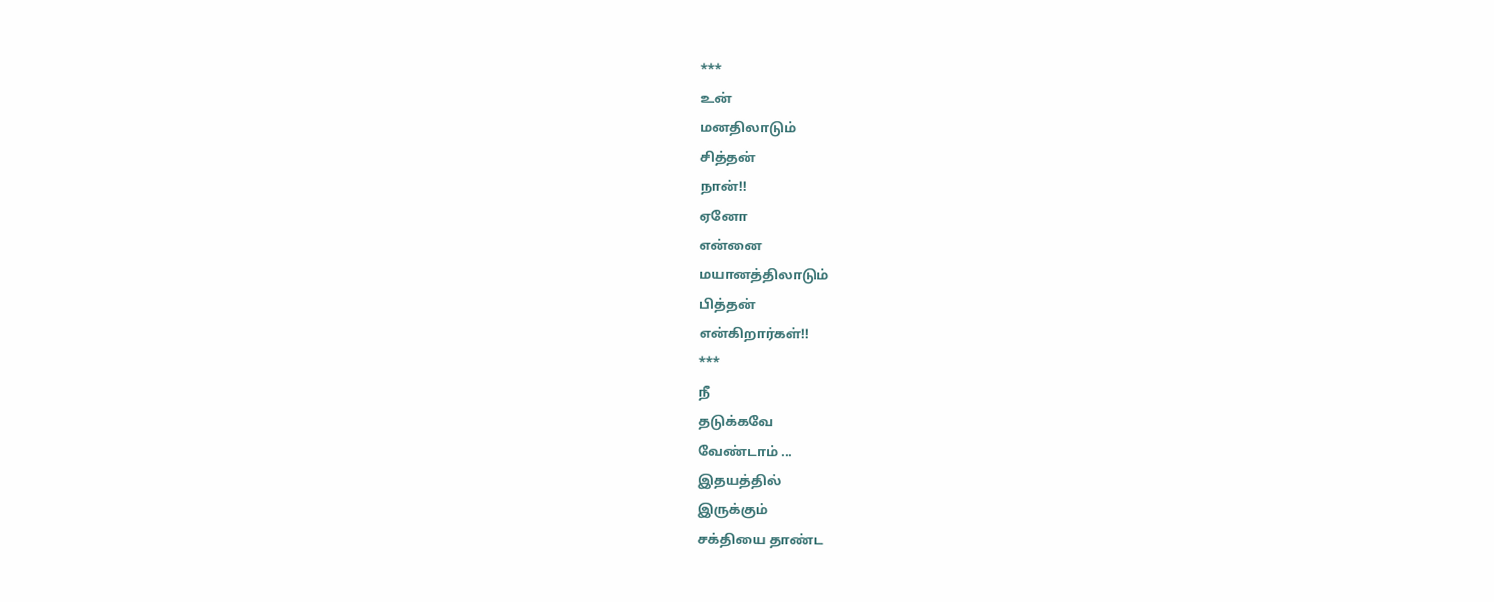***
உன்
மனதிலாடும்
சித்தன்
நான்!!
ஏனோ
என்னை
மயானத்திலாடும்
பித்தன்
என்கிறார்கள்!!
***
நீ
தடுக்கவே
வேண்டாம் ...
இதயத்தில்
இருக்கும்
சக்தியை தாண்ட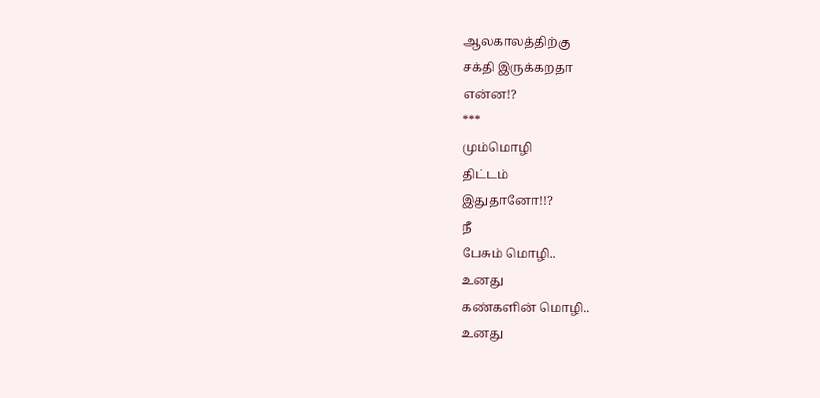ஆலகாலத்திற்கு
சக்தி இருக்கறதா
என்ன!?
***
மும்மொழி
திட்டம்
இதுதானோ!!?
நீ
பேசும் மொழி..
உனது
கண்களின் மொழி..
உனது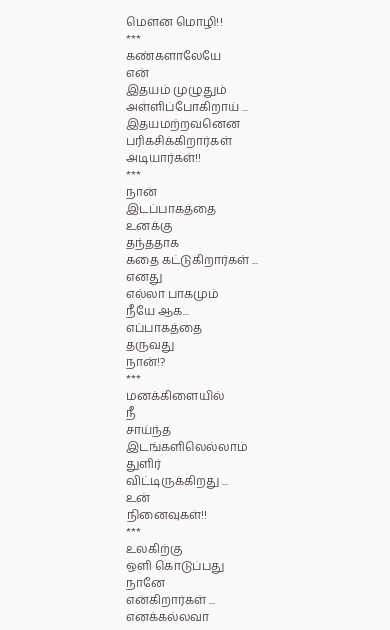மௌன மொழி!!
***
கண்களாலேயே
என்
இதயம் முழுதும்
அள்ளிப்போகிறாய் ...
இதயமற்றவனென
பரிகசிக்கிறார்கள்
அடியார்கள்!!
***
நான்
இடப்பாகத்தை
உனக்கு
தந்ததாக
கதை கட்டுகிறார்கள் ...
எனது
எல்லா பாகமும்
நீயே ஆக...
எப்பாகத்தை
தருவது
நான்!?
***
மனக்கிளையில்
நீ
சாய்ந்த
இடங்களிலெல்லாம்
துளிர்
விட்டிருக்கிறது ...
உன்
நினைவுகள்!!
***
உலகிற்கு
ஒளி கொடுப்பது
நானே
என்கிறார்கள் ...
எனக்கல்லவா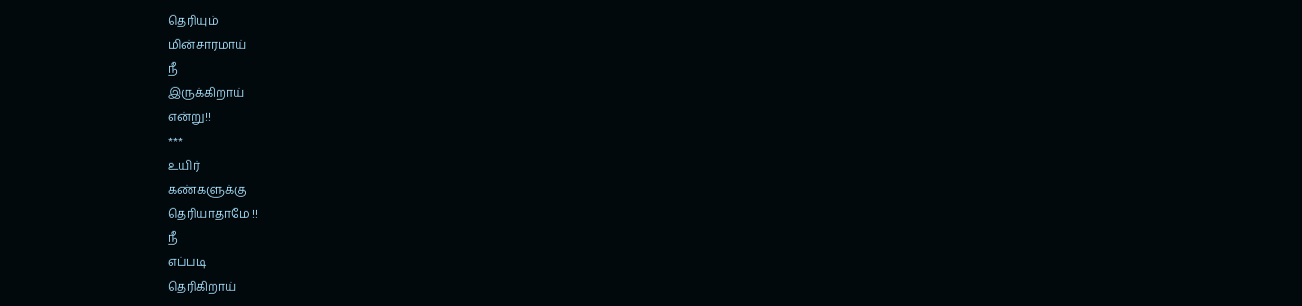தெரியும்
மின்சாரமாய்
நீ
இருக்கிறாய்
என்று!!
***
உயிர்
கண்களுக்கு
தெரியாதாமே !!
நீ
எப்படி
தெரிகிறாய்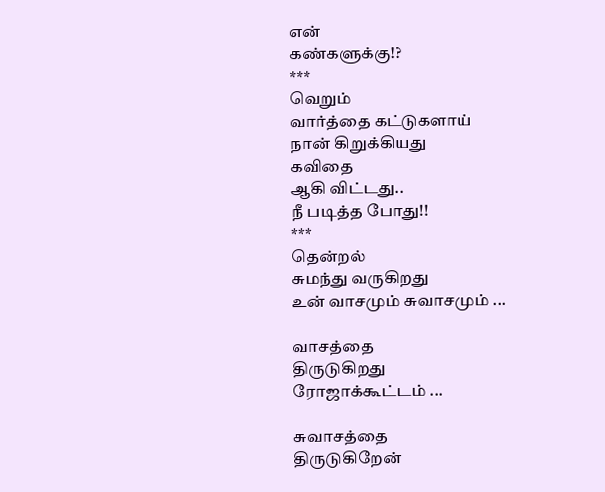என்
கண்களுக்கு!?
***
வெறும்
வார்த்தை கட்டுகளாய்
நான் கிறுக்கியது
கவிதை
ஆகி விட்டது..
நீ படித்த போது!!
***
தென்றல்
சுமந்து வருகிறது
உன் வாசமும் சுவாசமும் ...

வாசத்தை
திருடுகிறது
ரோஜாக்கூட்டம் ...

சுவாசத்தை
திருடுகிறேன்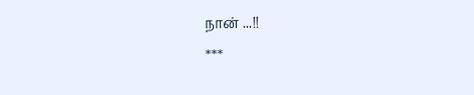நான் ...!!
***